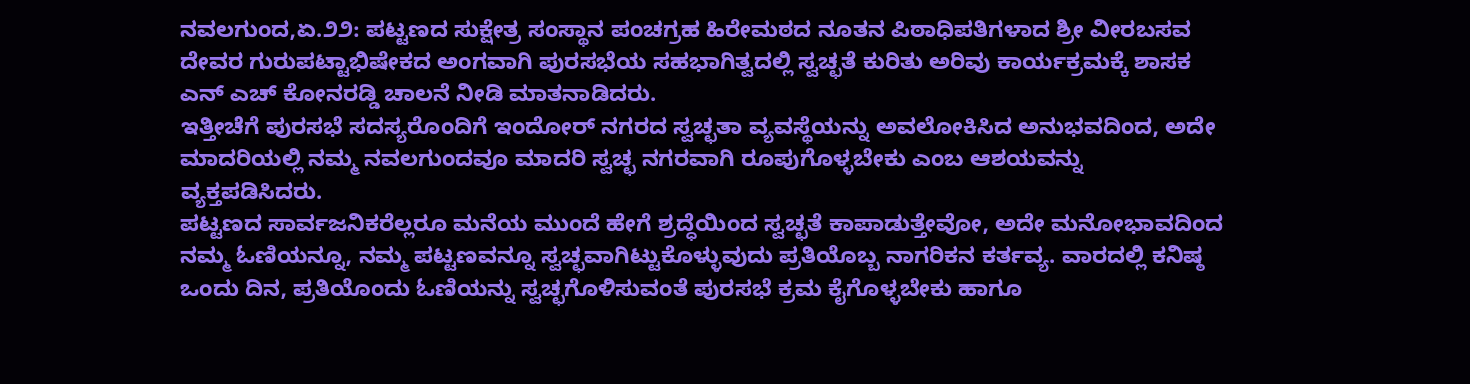ನವಲಗುಂದ,ಏ.೨೨: ಪಟ್ಟಣದ ಸುಕ್ಷೇತ್ರ ಸಂಸ್ಥಾನ ಪಂಚಗ್ರಹ ಹಿರೇಮಠದ ನೂತನ ಪಿಠಾಧಿಪತಿಗಳಾದ ಶ್ರೀ ವೀರಬಸವ ದೇವರ ಗುರುಪಟ್ಟಾಭಿಷೇಕದ ಅಂಗವಾಗಿ ಪುರಸಭೆಯ ಸಹಭಾಗಿತ್ವದಲ್ಲಿ ಸ್ವಚ್ಛತೆ ಕುರಿತು ಅರಿವು ಕಾರ್ಯಕ್ರಮಕ್ಕೆ ಶಾಸಕ ಎನ್ ಎಚ್ ಕೋನರಡ್ಡಿ ಚಾಲನೆ ನೀಡಿ ಮಾತನಾಡಿದರು.
ಇತ್ತೀಚೆಗೆ ಪುರಸಭೆ ಸದಸ್ಯರೊಂದಿಗೆ ಇಂದೋರ್ ನಗರದ ಸ್ವಚ್ಛತಾ ವ್ಯವಸ್ಥೆಯನ್ನು ಅವಲೋಕಿಸಿದ ಅನುಭವದಿಂದ, ಅದೇ ಮಾದರಿಯಲ್ಲಿ ನಮ್ಮ ನವಲಗುಂದವೂ ಮಾದರಿ ಸ್ವಚ್ಛ ನಗರವಾಗಿ ರೂಪುಗೊಳ್ಳಬೇಕು ಎಂಬ ಆಶಯವನ್ನು ವ್ಯಕ್ತಪಡಿಸಿದರು.
ಪಟ್ಟಣದ ಸಾರ್ವಜನಿಕರೆಲ್ಲರೂ ಮನೆಯ ಮುಂದೆ ಹೇಗೆ ಶ್ರದ್ಧೆಯಿಂದ ಸ್ವಚ್ಛತೆ ಕಾಪಾಡುತ್ತೇವೋ, ಅದೇ ಮನೋಭಾವದಿಂದ ನಮ್ಮ ಓಣಿಯನ್ನೂ, ನಮ್ಮ ಪಟ್ಟಣವನ್ನೂ ಸ್ವಚ್ಛವಾಗಿಟ್ಟುಕೊಳ್ಳುವುದು ಪ್ರತಿಯೊಬ್ಬ ನಾಗರಿಕನ ಕರ್ತವ್ಯ. ವಾರದಲ್ಲಿ ಕನಿಷ್ಠ ಒಂದು ದಿನ, ಪ್ರತಿಯೊಂದು ಓಣಿಯನ್ನು ಸ್ವಚ್ಛಗೊಳಿಸುವಂತೆ ಪುರಸಭೆ ಕ್ರಮ ಕೈಗೊಳ್ಳಬೇಕು ಹಾಗೂ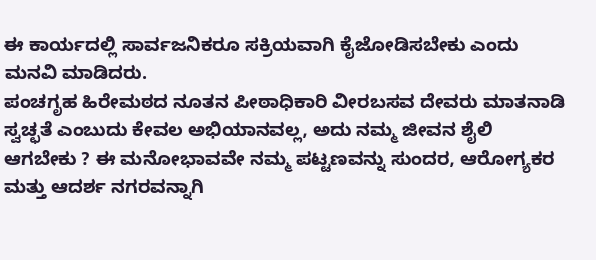ಈ ಕಾರ್ಯದಲ್ಲಿ ಸಾರ್ವಜನಿಕರೂ ಸಕ್ರಿಯವಾಗಿ ಕೈಜೋಡಿಸಬೇಕು ಎಂದು ಮನವಿ ಮಾಡಿದರು.
ಪಂಚಗೃಹ ಹಿರೇಮಠದ ನೂತನ ಪೀಠಾಧಿಕಾರಿ ವೀರಬಸವ ದೇವರು ಮಾತನಾಡಿ ಸ್ವಚ್ಛತೆ ಎಂಬುದು ಕೇವಲ ಅಭಿಯಾನವಲ್ಲ, ಅದು ನಮ್ಮ ಜೀವನ ಶೈಲಿ ಆಗಬೇಕು ? ಈ ಮನೋಭಾವವೇ ನಮ್ಮ ಪಟ್ಟಣವನ್ನು ಸುಂದರ, ಆರೋಗ್ಯಕರ ಮತ್ತು ಆದರ್ಶ ನಗರವನ್ನಾಗಿ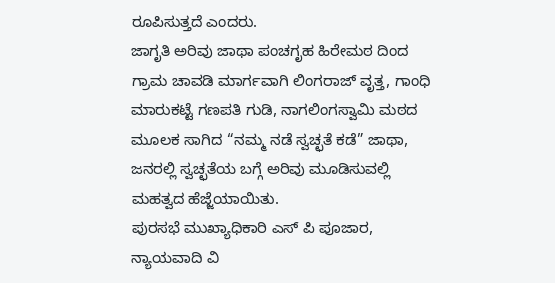ರೂಪಿಸುತ್ತದೆ ಎಂದರು.
ಜಾಗೃತಿ ಅರಿವು ಜಾಥಾ ಪಂಚಗೃಹ ಹಿರೇಮಠ ದಿಂದ ಗ್ರಾಮ ಚಾವಡಿ ಮಾರ್ಗವಾಗಿ ಲಿಂಗರಾಜ್ ವೃತ್ತ, ಗಾಂಧಿ ಮಾರುಕಟ್ಟೆ ಗಣಪತಿ ಗುಡಿ, ನಾಗಲಿಂಗಸ್ವಾಮಿ ಮಠದ ಮೂಲಕ ಸಾಗಿದ “ನಮ್ಮ ನಡೆ ಸ್ವಚ್ಛತೆ ಕಡೆ” ಜಾಥಾ, ಜನರಲ್ಲಿ ಸ್ವಚ್ಛತೆಯ ಬಗ್ಗೆ ಅರಿವು ಮೂಡಿಸುವಲ್ಲಿ ಮಹತ್ವದ ಹೆಜ್ಜೆಯಾಯಿತು.
ಪುರಸಭೆ ಮುಖ್ಯಾಧಿಕಾರಿ ಎಸ್ ಪಿ ಪೂಜಾರ, ನ್ಯಾಯವಾದಿ ವಿ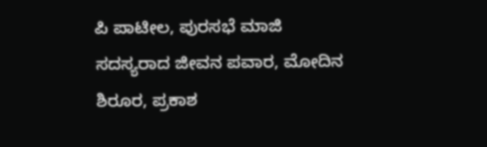ಪಿ ಪಾಟೀಲ, ಪುರಸಭೆ ಮಾಜಿ ಸದಸ್ಯರಾದ ಜೀವನ ಪವಾರ, ಮೋದಿನ ಶಿರೂರ, ಪ್ರಕಾಶ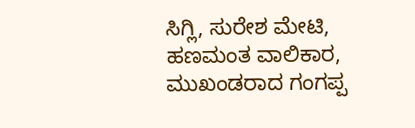ಸಿಗ್ಲಿ, ಸುರೇಶ ಮೇಟಿ, ಹಣಮಂತ ವಾಲಿಕಾರ, ಮುಖಂಡರಾದ ಗಂಗಪ್ಪ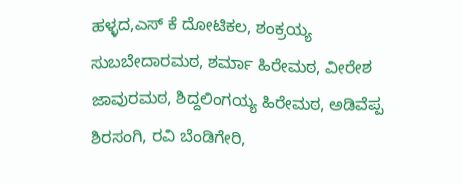ಹಳ್ಳದ,ಎಸ್ ಕೆ ದೋಟಿಕಲ, ಶಂಕ್ರಯ್ಯ ಸುಬಬೇದಾರಮಠ, ಶರ್ಮಾ ಹಿರೇಮಠ, ವೀರೇಶ ಜಾವುರಮಠ, ಶಿದ್ದಲಿಂಗಯ್ಯ ಹಿರೇಮಠ, ಅಡಿವೆಪ್ಪ ಶಿರಸಂಗಿ, ರವಿ ಬೆಂಡಿಗೇರಿ,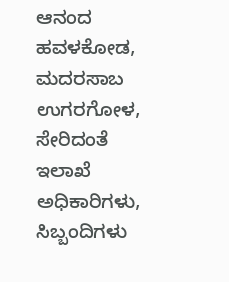ಆನಂದ ಹವಳಕೋಡ, ಮದರಸಾಬ ಉಗರಗೋಳ, ಸೇರಿದಂತೆ ಇಲಾಖೆ ಅಧಿಕಾರಿಗಳು, ಸಿಬ್ಬಂದಿಗಳು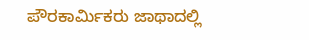ಪೌರಕಾರ್ಮಿಕರು ಜಾಥಾದಲ್ಲಿ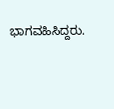ಭಾಗವಹಿಸಿದ್ದರು.